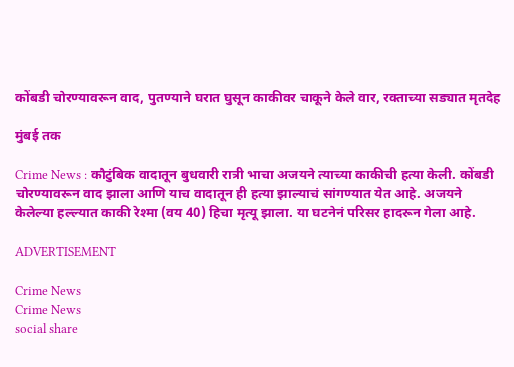कोंबडी चोरण्यावरून वाद, पुतण्याने घरात घुसून काकीवर चाकूने केले वार, रक्ताच्या सड्यात मृतदेह

मुंबई तक

Crime News : कौटुंबिक वादातून बुधवारी रात्री भाचा अजयने त्याच्या काकीची हत्या केली. कोंबडी चोरण्यावरून वाद झाला आणि याच वादातून ही हत्या झाल्याचं सांगण्यात येत आहे. अजयने केलेल्या हल्ल्यात काकी रेश्मा (वय 40) हिचा मृत्यू झाला. या घटनेनं परिसर हादरून गेला आहे.

ADVERTISEMENT

Crime News
Crime News
social share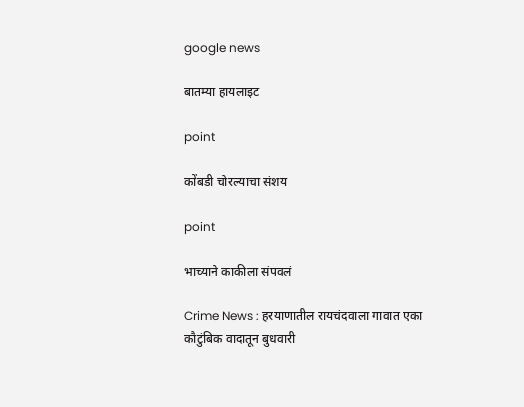google news

बातम्या हायलाइट

point

कोंबडी चोरल्याचा संशय

point

भाच्याने काकीला संपवलं

Crime News : हरयाणातील रायचंदवाला गावात एका कौटुंबिक वादातून बुधवारी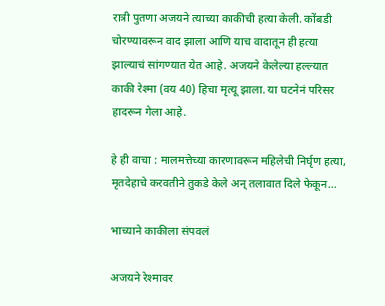रात्री पुतणा अजयने त्याच्या काकीची हत्या केली. कोंबडी चोरण्यावरून वाद झाला आणि याच वादातून ही हत्या झाल्याचं सांगण्यात येत आहे. अजयने केलेल्या हल्ल्यात काकी रेश्मा (वय 40) हिचा मृत्यू झाला. या घटनेनं परिसर हादरून गेला आहे.

हे ही वाचा : मालमत्तेच्या कारणावरून महिलेची निर्घृण हत्या, मृतदेहाचे करवतीने तुकडे केले अन् तलावात दिले फेकून...

भाच्याने काकीला संपवलं

अजयने रेश्मावर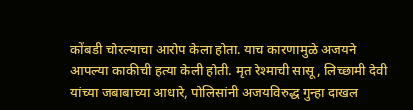कोंबडी चोरल्याचा आरोप केला होता. याच कारणामुळे अजयने आपल्या काकीची हत्या केली होती. मृत रेश्माची सासू, लिच्छामी देवी यांच्या जबाबाच्या आधारे, पोलिसांनी अजयविरुद्ध गुन्हा दाखल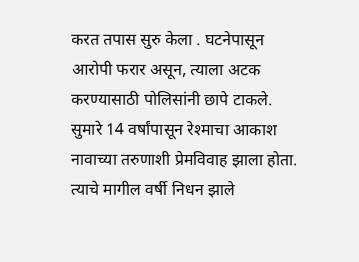करत तपास सुरु केला . घटनेपासून आरोपी फरार असून, त्याला अटक करण्यासाठी पोलिसांनी छापे टाकले. सुमारे 14 वर्षांपासून रेश्माचा आकाश नावाच्या तरुणाशी प्रेमविवाह झाला होता. त्याचे मागील वर्षी निधन झाले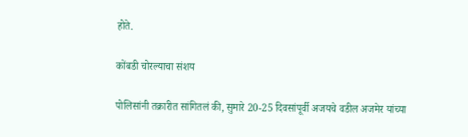होते.

कोंबडी चोरल्याचा संशय

पोलिसांनी तक्रारीत सांगितलं की, सुमारे 20-25 दिवसांपूर्वी अजयचे वडील अजमेर यांच्या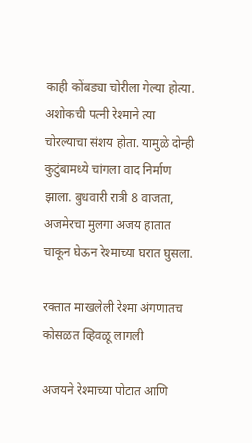काही कोंबड्या चोरीला गेल्या होत्या. अशोकची पत्नी रेश्माने त्या चोरल्याचा संशय होता. यामुळे दोन्ही कुटुंबामध्ये चांगला वाद निर्माण झाला. बुधवारी रात्री 8 वाजता, अजमेरचा मुलगा अजय हातात चाकून घेऊन रेश्माच्या घरात घुसला.

रक्तात माखलेली रेश्मा अंगणातच कोसळत व्हिवळू लागली

अजयने रेश्माच्या पोटात आणि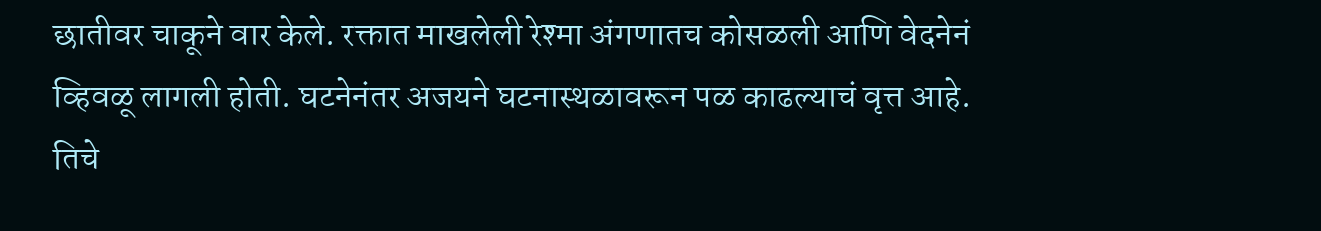छातीवर चाकूने वार केले. रक्तात माखलेली रेश्मा अंगणातच कोसळली आणि वेदनेनं व्हिवळू लागली होती. घटनेनंतर अजयने घटनास्थळावरून पळ काढल्याचं वृत्त आहे. तिचे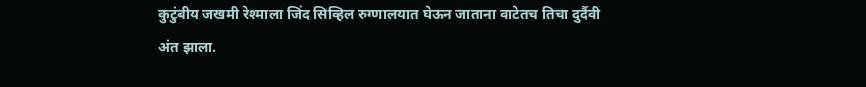कुटुंबीय जखमी रेश्माला जिंद सिव्हिल रुग्णालयात घेऊन जाताना वाटेतच तिचा दुर्दैवी अंत झाला.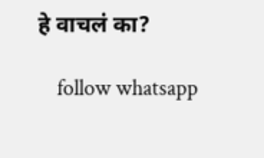हे वाचलं का?

    follow whatsapp